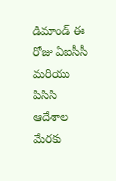డిమాండ్ ఈ రోజు ఏఐసీసీ మరియు పిసిసి ఆదేశాల మేరకు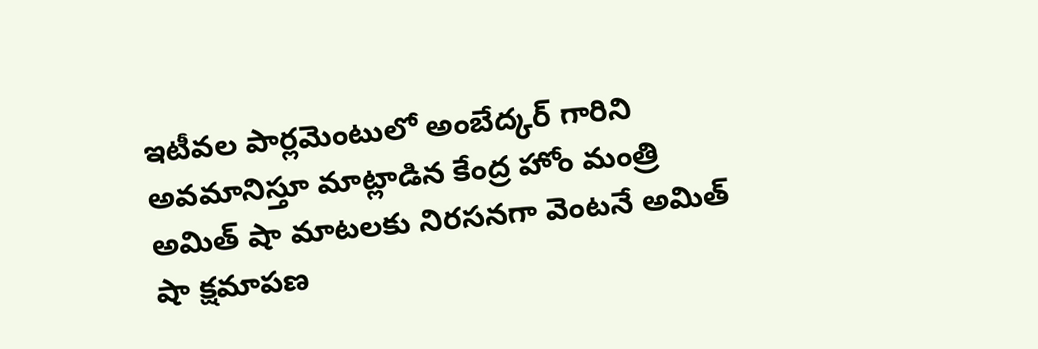ఇటీవల పార్లమెంటులో అంబేద్కర్ గారిని అవమానిస్తూ మాట్లాడిన కేంద్ర హోం మంత్రి అమిత్ షా మాటలకు నిరసనగా వెంటనే అమిత్ షా క్షమాపణ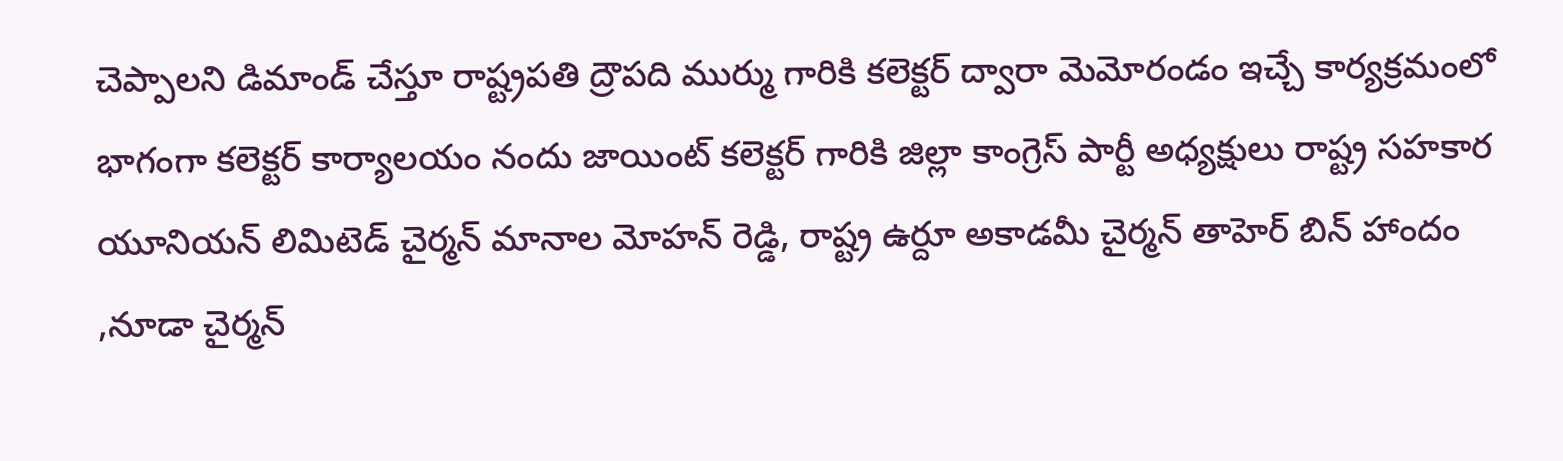చెప్పాలని డిమాండ్ చేస్తూ రాష్ట్రపతి ద్రౌపది ముర్ము గారికి కలెక్టర్ ద్వారా మెమోరండం ఇచ్చే కార్యక్రమంలో భాగంగా కలెక్టర్ కార్యాలయం నందు జాయింట్ కలెక్టర్ గారికి జిల్లా కాంగ్రెస్ పార్టీ అధ్యక్షులు రాష్ట్ర సహకార యూనియన్ లిమిటెడ్ చైర్మన్ మానాల మోహన్ రెడ్డి, రాష్ట్ర ఉర్దూ అకాడమీ చైర్మన్ తాహెర్ బిన్ హాందం ,నూడా చైర్మన్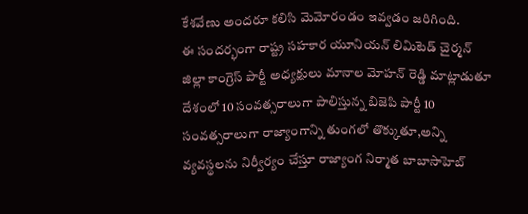కేశవేణు అందరూ కలిసి మెమోరండం ఇవ్వడం జరిగింది.
ఈ సందర్భంగా రాష్ట్ర సహకార యూనియన్ లిమిటెడ్ చైర్మన్ జిల్లా కాంగ్రెస్ పార్టీ అధ్యక్షులు మానాల మోహన్ రెడ్డి మాట్లాడుతూ దేశంలో 10 సంవత్సరాలుగా పాలిస్తున్న బిజెపి పార్టీ 10 సంవత్సరాలుగా రాజ్యాంగాన్ని తుంగలో తొక్కుతూ,అన్ని వ్యవస్థలను నిర్వీర్యం చేస్తూ రాజ్యాంగ నిర్మాత బాబాసాహెబ్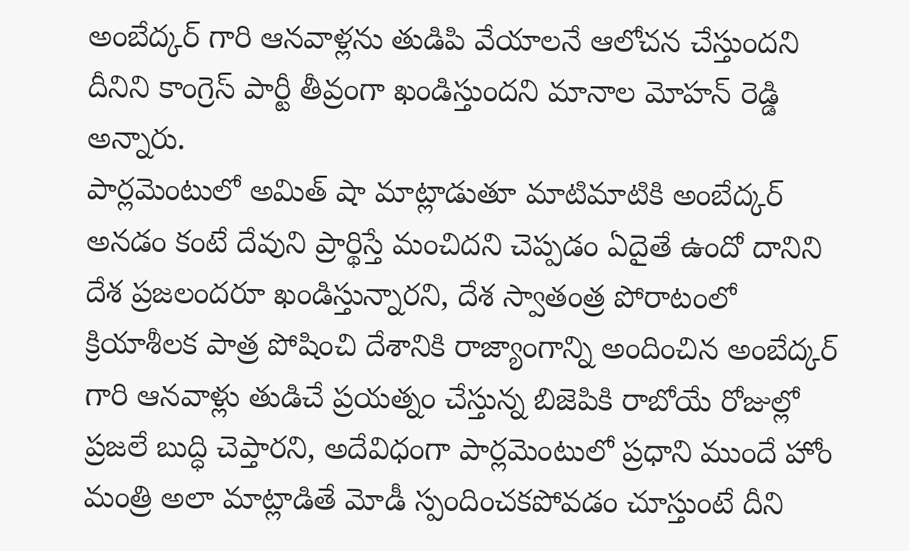అంబేద్కర్ గారి ఆనవాళ్లను తుడిపి వేయాలనే ఆలోచన చేస్తుందని దీనిని కాంగ్రెస్ పార్టీ తీవ్రంగా ఖండిస్తుందని మానాల మోహన్ రెడ్డి అన్నారు.
పార్లమెంటులో అమిత్ షా మాట్లాడుతూ మాటిమాటికి అంబేద్కర్ అనడం కంటే దేవుని ప్రార్థిస్తే మంచిదని చెప్పడం ఏదైతే ఉందో దానిని దేశ ప్రజలందరూ ఖండిస్తున్నారని, దేశ స్వాతంత్ర పోరాటంలో క్రియాశీలక పాత్ర పోషించి దేశానికి రాజ్యాంగాన్ని అందించిన అంబేద్కర్ గారి ఆనవాళ్లు తుడిచే ప్రయత్నం చేస్తున్న బిజెపికి రాబోయే రోజుల్లో ప్రజలే బుద్ధి చెప్తారని, అదేవిధంగా పార్లమెంటులో ప్రధాని ముందే హోం మంత్రి అలా మాట్లాడితే మోడీ స్పందించకపోవడం చూస్తుంటే దీని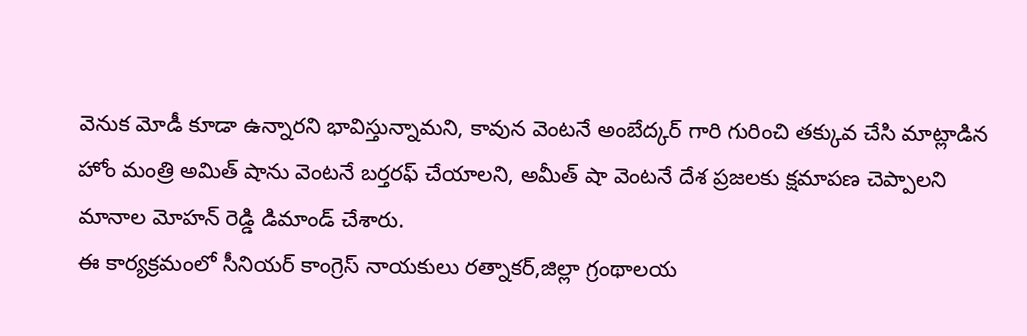వెనుక మోడీ కూడా ఉన్నారని భావిస్తున్నామని, కావున వెంటనే అంబేద్కర్ గారి గురించి తక్కువ చేసి మాట్లాడిన హోం మంత్రి అమిత్ షాను వెంటనే బర్తరఫ్ చేయాలని, అమీత్ షా వెంటనే దేశ ప్రజలకు క్షమాపణ చెప్పాలని మానాల మోహన్ రెడ్డి డిమాండ్ చేశారు.
ఈ కార్యక్రమంలో సీనియర్ కాంగ్రెస్ నాయకులు రత్నాకర్,జిల్లా గ్రంథాలయ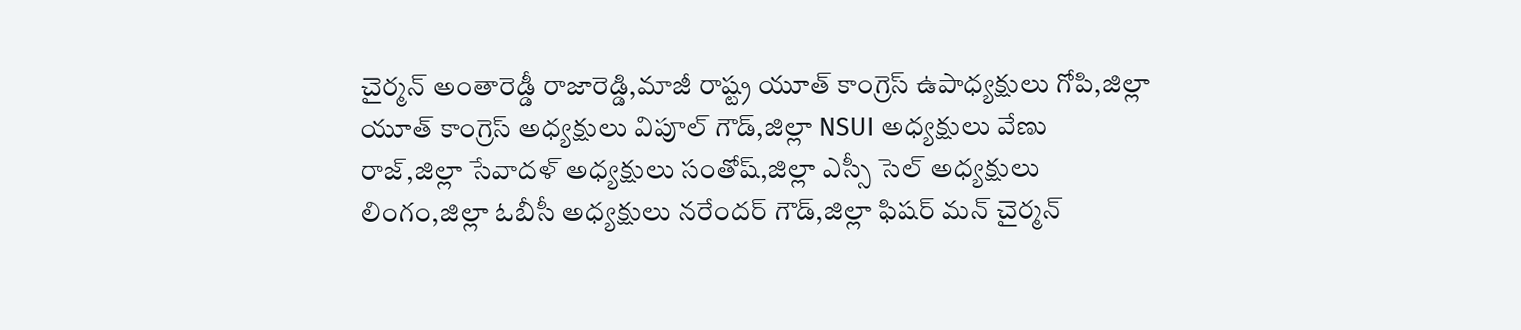చైర్మన్ అంతారెడ్డీ రాజారెడ్డి,మాజీ రాష్ట్ర యూత్ కాంగ్రెస్ ఉపాధ్యక్షులు గోపి,జిల్లా యూత్ కాంగ్రెస్ అధ్యక్షులు విపూల్ గౌడ్,జిల్లా NSUI అధ్యక్షులు వేణు రాజ్,జిల్లా సేవాదళ్ అధ్యక్షులు సంతోష్,జిల్లా ఎస్సీ సెల్ అధ్యక్షులు లింగం,జిల్లా ఓబీసీ అధ్యక్షులు నరేందర్ గౌడ్,జిల్లా ఫిషర్ మన్ చైర్మన్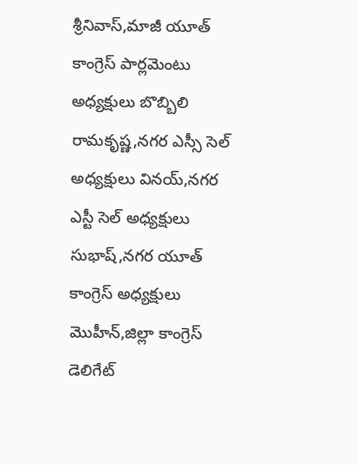శ్రీనివాస్,మాజీ యూత్ కాంగ్రెస్ పార్లమెంటు అధ్యక్షులు బొబ్బిలి రామకృష్ణ,నగర ఎస్సీ సెల్ అధ్యక్షులు వినయ్,నగర ఎస్టీ సెల్ అధ్యక్షులు సుభాష్,నగర యూత్ కాంగ్రెస్ అధ్యక్షులు మొహీన్,జిల్లా కాంగ్రెస్ డెలిగేట్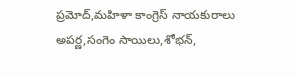ప్రమోద్,మహిళా కాంగ్రెస్ నాయకురాలు అపర్ణ,సంగెం సాయిలు,శోభన్,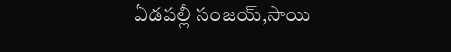ఏడపల్లీ సంజయ్,సాయి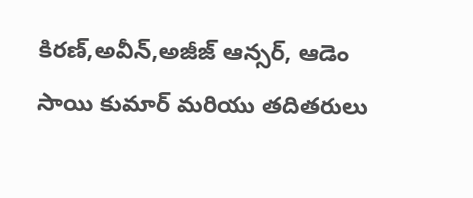కిరణ్,అవీన్,అజీజ్ ఆన్సర్, ఆడెం సాయి కుమార్ మరియు తదితరులు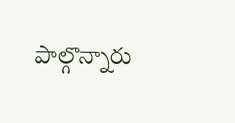పాల్గొన్నారు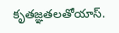కృతజ్ఞతలతోయాస్.